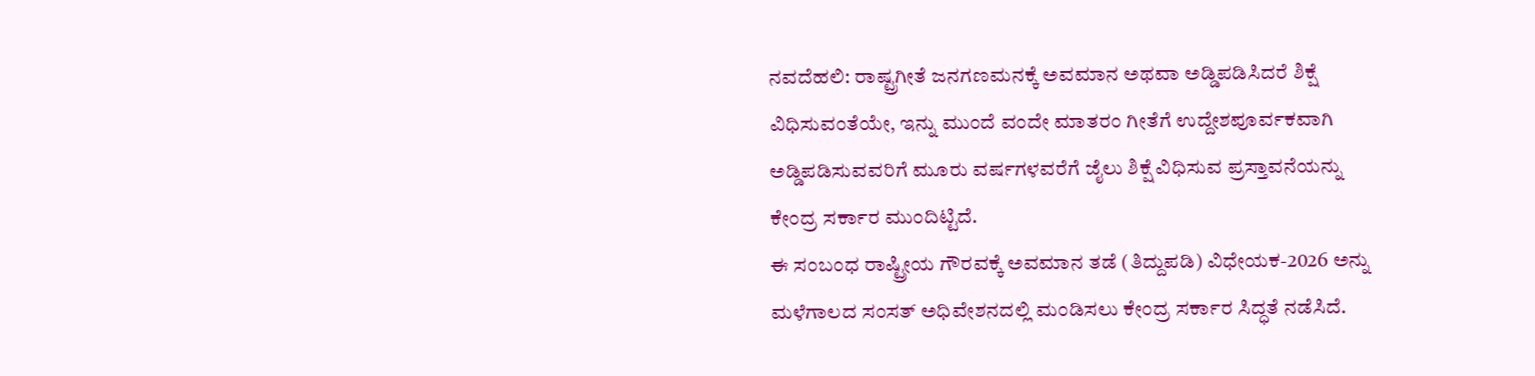ನವದೆಹಲಿ: ರಾಷ್ಟ್ರಗೀತೆ ಜನಗಣಮನಕ್ಕೆ ಅವಮಾನ ಅಥವಾ ಅಡ್ಡಿಪಡಿಸಿದರೆ ಶಿಕ್ಷೆ ವಿಧಿಸುವಂತೆಯೇ, ಇನ್ನು ಮುಂದೆ ವಂದೇ ಮಾತರಂ ಗೀತೆಗೆ ಉದ್ದೇಶಪೂರ್ವಕವಾಗಿ ಅಡ್ಡಿಪಡಿಸುವವರಿಗೆ ಮೂರು ವರ್ಷಗಳವರೆಗೆ ಜೈಲು ಶಿಕ್ಷೆ ವಿಧಿಸುವ ಪ್ರಸ್ತಾವನೆಯನ್ನು ಕೇಂದ್ರ ಸರ್ಕಾರ ಮುಂದಿಟ್ಟಿದೆ.
ಈ ಸಂಬಂಧ ರಾಷ್ಟ್ರೀಯ ಗೌರವಕ್ಕೆ ಅವಮಾನ ತಡೆ (ತಿದ್ದುಪಡಿ) ವಿಧೇಯಕ-2026 ಅನ್ನು ಮಳೆಗಾಲದ ಸಂಸತ್ ಅಧಿವೇಶನದಲ್ಲಿ ಮಂಡಿಸಲು ಕೇಂದ್ರ ಸರ್ಕಾರ ಸಿದ್ಧತೆ ನಡೆಸಿದೆ.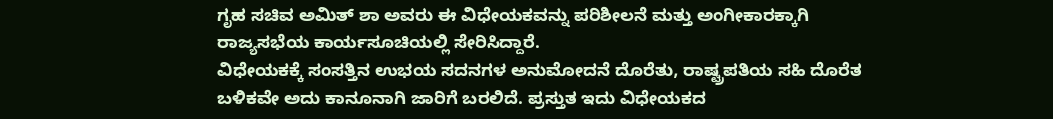ಗೃಹ ಸಚಿವ ಅಮಿತ್ ಶಾ ಅವರು ಈ ವಿಧೇಯಕವನ್ನು ಪರಿಶೀಲನೆ ಮತ್ತು ಅಂಗೀಕಾರಕ್ಕಾಗಿ ರಾಜ್ಯಸಭೆಯ ಕಾರ್ಯಸೂಚಿಯಲ್ಲಿ ಸೇರಿಸಿದ್ದಾರೆ.
ವಿಧೇಯಕಕ್ಕೆ ಸಂಸತ್ತಿನ ಉಭಯ ಸದನಗಳ ಅನುಮೋದನೆ ದೊರೆತು, ರಾಷ್ಟ್ರಪತಿಯ ಸಹಿ ದೊರೆತ ಬಳಿಕವೇ ಅದು ಕಾನೂನಾಗಿ ಜಾರಿಗೆ ಬರಲಿದೆ. ಪ್ರಸ್ತುತ ಇದು ವಿಧೇಯಕದ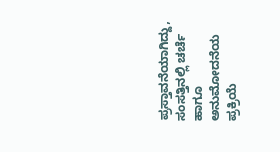ಪ್ರಸ್ತಾವನೆಯಾಗಿದ್ದು, ಸಂಸತ್ತಿನಲ್ಲಿ ಚರ್ಚೆ ಹಾಗೂ ಅನುಮೋದನೆಯ ಪ್ರಕ್ರಿಯೆ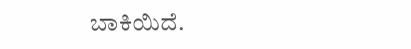ಬಾಕಿಯಿದೆ.